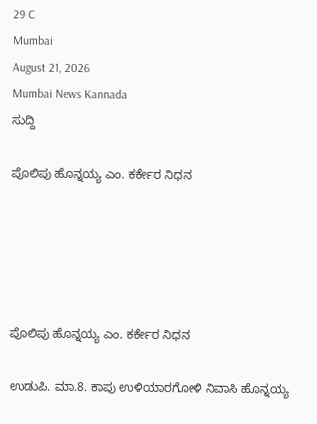29 C
Mumbai
August 21, 2026
Mumbai News Kannada
ಸುದ್ದಿ

ಪೊಲಿಪು ಹೊನ್ನಯ್ಯ ಎಂ. ಕರ್ಕೇರ ನಿಧನ





ಪೊಲಿಪು ಹೊನ್ನಯ್ಯ ಎಂ. ಕರ್ಕೇರ ನಿಧನ

ಉಡುಪಿ. ಮಾ.8. ಕಾಪು ಉಳಿಯಾರಗೋಳಿ ನಿವಾಸಿ ಹೊನ್ನಯ್ಯ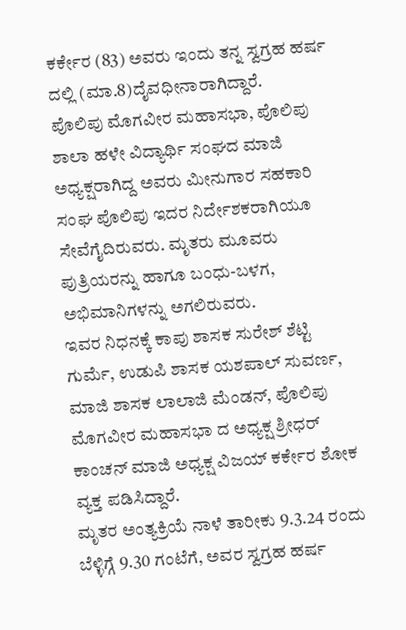ಕರ್ಕೇರ (83) ಅವರು ಇಂದು ತನ್ನ ಸ್ವಗ್ರಹ ಹರ್ಷ ದಲ್ಲಿ (ಮಾ.8)ದೈವಧೀನಾರಾಗಿದ್ದಾರೆ.
ಪೊಲಿಪು ಮೊಗವೀರ ಮಹಾಸಭಾ, ಪೊಲಿಪು ಶಾಲಾ ಹಳೇ ವಿದ್ಯಾರ್ಥಿ ಸಂಘದ ಮಾಜಿ ಅಧ್ಯಕ್ಷರಾಗಿದ್ದ ಅವರು ಮೀನುಗಾರ ಸಹಕಾರಿ ಸಂಘ ಪೊಲಿಪು ಇದರ ನಿರ್ದೇಶಕರಾಗಿಯೂ ಸೇವೆಗೈದಿರುವರು. ಮೃತರು ಮೂವರು ಪುತ್ರಿಯರನ್ನು ಹಾಗೂ ಬಂಧು-ಬಳಗ, ಅಭಿಮಾನಿಗಳನ್ನು ಅಗಲಿರುವರು.
ಇವರ ನಿಧನಕ್ಕೆ ಕಾಪು ಶಾಸಕ ಸುರೇಶ್ ಶೆಟ್ಟಿ ಗುರ್ಮೆ, ಉಡುಪಿ ಶಾಸಕ ಯಶಪಾಲ್ ಸುವರ್ಣ, ಮಾಜಿ ಶಾಸಕ ಲಾಲಾಜಿ ಮೆಂಡನ್, ಪೊಲಿಪು ಮೊಗವೀರ ಮಹಾಸಭಾ ದ ಅಧ್ಯಕ್ಷ ಶ್ರೀಧರ್ ಕಾಂಚನ್ ಮಾಜಿ ಅಧ್ಯಕ್ಷ ವಿಜಯ್ ಕರ್ಕೇರ ಶೋಕ ವ್ಯಕ್ತ ಪಡಿಸಿದ್ದಾರೆ.
ಮೃತರ ಅಂತ್ಯಕ್ರಿಯೆ ನಾಳೆ ತಾರೀಕು 9.3.24 ರಂದು ಬೆಳ್ಳಿಗ್ಗೆ 9.30 ಗಂಟೆಗೆ, ಅವರ ಸ್ವಗ್ರಹ ಹರ್ಷ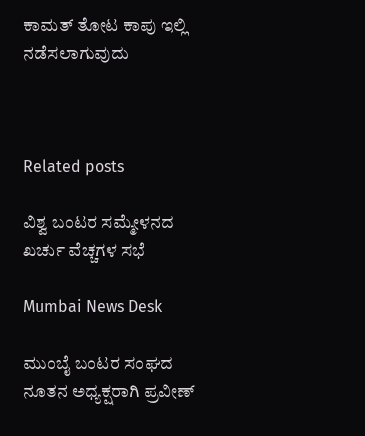ಕಾಮತ್ ತೋಟ ಕಾಪು ಇಲ್ಲಿ ನಡೆಸಲಾಗುವುದು



Related posts

ವಿಶ್ವ ಬಂಟರ ಸಮ್ಮೇಳನದ ಖರ್ಚು ವೆಚ್ಚಗಳ ಸಭೆ

Mumbai News Desk

ಮುಂಬೈ ಬಂಟರ ಸಂಘದ ನೂತನ ಅಧ್ಯಕ್ಷರಾಗಿ ಪ್ರವೀಣ್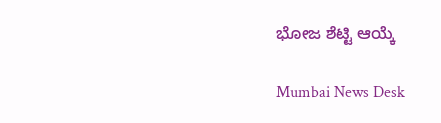ಭೋಜ ಶೆಟ್ಟಿ ಆಯ್ಕೆ

Mumbai News Desk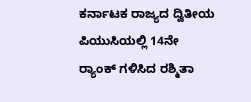ಕರ್ನಾಟಕ ರಾಜ್ಯದ ದ್ವಿತೀಯ ಪಿಯುಸಿಯಲ್ಲಿ 14ನೇ ರ‍್ಯಾಂಕ್‌ ಗಳಿಸಿದ ರಶ್ಮಿತಾ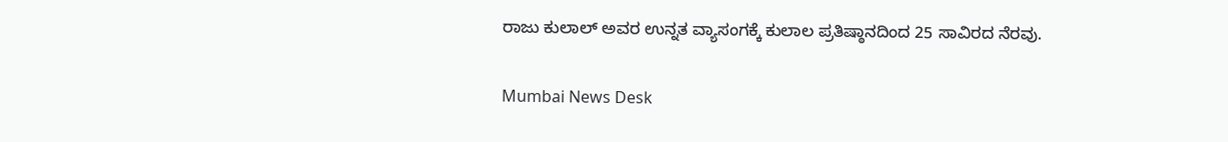ರಾಜು ಕುಲಾಲ್ ಅವರ ಉನ್ನತ ವ್ಯಾಸಂಗಕ್ಕೆ ಕುಲಾಲ ಪ್ರತಿಷ್ಠಾನದಿಂದ 25 ಸಾವಿರದ ನೆರವು.

Mumbai News Desk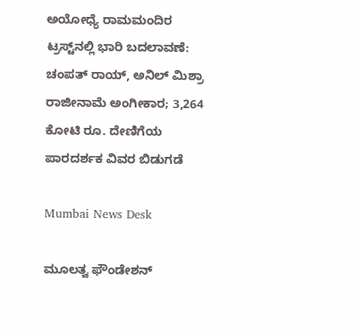ಅಯೋಧ್ಯೆ ರಾಮಮಂದಿರ ಟ್ರಸ್ಟ್‌ನಲ್ಲಿ ಭಾರಿ ಬದಲಾವಣೆ: ಚಂಪತ್ ರಾಯ್, ಅನಿಲ್ ಮಿಶ್ರಾ ರಾಜೀನಾಮೆ ಅಂಗೀಕಾರ; 3,264 ಕೋಟಿ ರೂ. ದೇಣಿಗೆಯ ಪಾರದರ್ಶಕ ವಿವರ ಬಿಡುಗಡೆ

Mumbai News Desk

ಮೂಲತ್ವ ಫೌಂಡೇಶನ್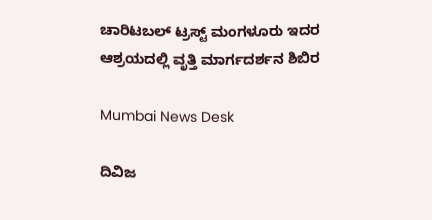ಚಾರಿಟಬಲ್ ಟ್ರಸ್ಟ್ ಮಂಗಳೂರು ಇದರ ಆಶ್ರಯದಲ್ಲಿ ವೃತ್ತಿ ಮಾರ್ಗದರ್ಶನ ಶಿಬಿರ

Mumbai News Desk

ದಿವಿಜ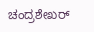ಚಂದ್ರಶೇಖರ್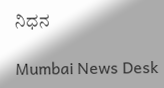ನಿಧನ

Mumbai News Desk